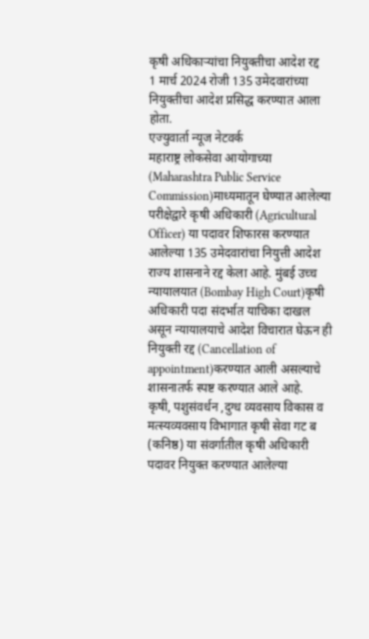कृषी अधिकाऱ्यांचा नियुक्तीचा आदेश रद्द
1 मार्च 2024 रोजी 135 उमेदवारांच्या नियुक्तीचा आदेश प्रसिद्ध करण्यात आला होता.
एज्युवार्ता न्यूज नेटवर्क
महाराष्ट्र लोकसेवा आयोगाच्या (Maharashtra Public Service Commission)माध्यमातून घेण्यात आलेल्या परीक्षेद्वारे कृषी अधिकारी (Agricultural Officer) या पदावर शिफारस करण्यात आलेल्या 135 उमेदवारांचा नियुत्ती आदेश राज्य शासनाने रद्द केला आहे. मुंबई उच्च न्यायालयात (Bombay High Court)कृषी अधिकारी पदा संदर्भात याचिका दाखल असून न्यायालयाचे आदेश विचारात घेऊन ही नियुक्ती रद्द (Cancellation of appointment)करण्यात आली असल्याचे शासनातर्फ स्पष्ट करण्यात आले आहे.
कृषी, पशुसंवर्धन ,दुग्ध व्यवसाय विकास व मत्स्यव्यवसाय विभागात कृषी सेवा गट ब (कनिष्ठ) या संवर्गातील कृषी अधिकारी पदावर नियुक्त करण्यात आलेल्या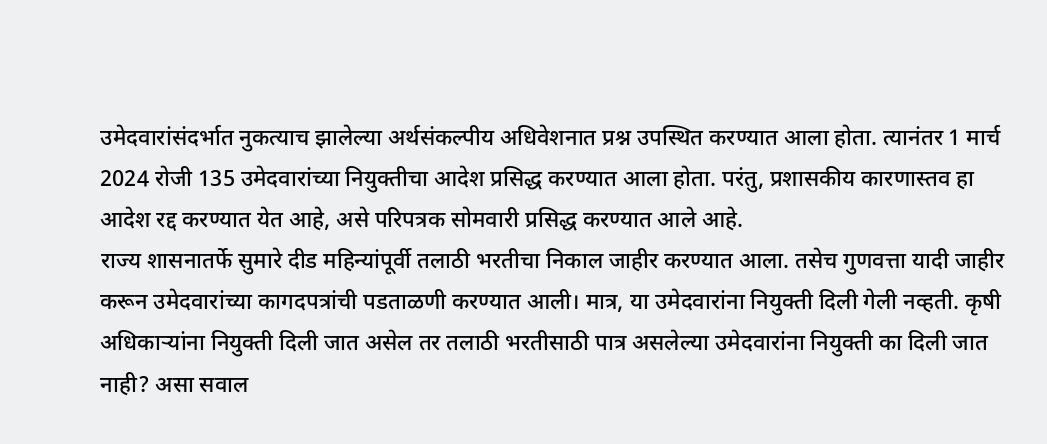उमेदवारांसंदर्भात नुकत्याच झालेल्या अर्थसंकल्पीय अधिवेशनात प्रश्न उपस्थित करण्यात आला होता. त्यानंतर 1 मार्च 2024 रोजी 135 उमेदवारांच्या नियुक्तीचा आदेश प्रसिद्ध करण्यात आला होता. परंतु, प्रशासकीय कारणास्तव हा आदेश रद्द करण्यात येत आहे, असे परिपत्रक सोमवारी प्रसिद्ध करण्यात आले आहे.
राज्य शासनातर्फे सुमारे दीड महिन्यांपूर्वी तलाठी भरतीचा निकाल जाहीर करण्यात आला. तसेच गुणवत्ता यादी जाहीर करून उमेदवारांच्या कागदपत्रांची पडताळणी करण्यात आली। मात्र, या उमेदवारांना नियुक्ती दिली गेली नव्हती. कृषी अधिकाऱ्यांना नियुक्ती दिली जात असेल तर तलाठी भरतीसाठी पात्र असलेल्या उमेदवारांना नियुक्ती का दिली जात नाही? असा सवाल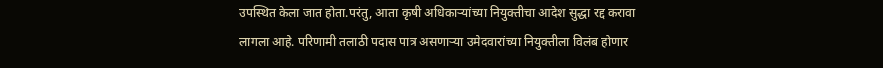उपस्थित केला जात होता.परंतु, आता कृषी अधिकाऱ्यांच्या नियुक्तीचा आदेश सुद्धा रद्द करावा लागला आहे. परिणामी तलाठी पदास पात्र असणाऱ्या उमेदवारांच्या नियुक्तीला विलंब होणार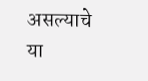असल्याचे या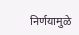निर्णयामुळे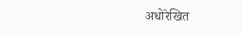अधोरेखित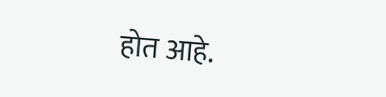होत आहे.